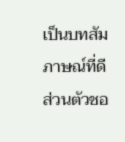เป็นบทสัมภาษณ์ที่ดี ส่วนตัวชอ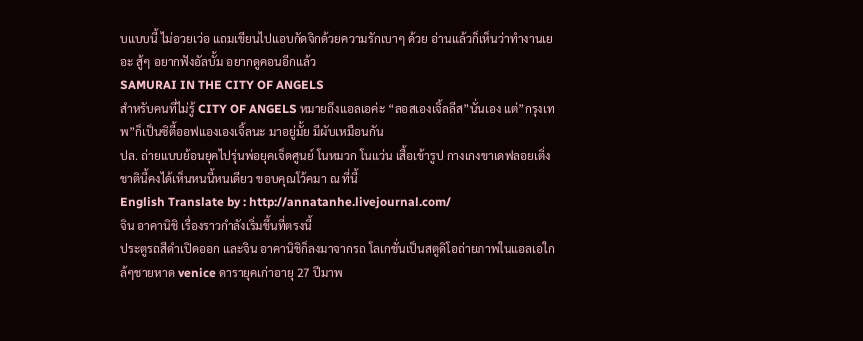บแบบนี้ ไม่อวยเว่อ แถมเขียนไปแอบกัดจิกด้วยความรักเบาๆ ด้วย อ่านแล้วก็เห็นว่าทำงานเยอะ สู้ๆ อยากฟังอัลบั้ม อยากดูคอนอีกแล้ว
SAMURAI IN THE CITY OF ANGELS
สำหรับคนที่ไม่รู้ CITY OF ANGELS หมายถึงแอลเอค่ะ “ลอสเองเจิ้ลลีส”นั่นเอง แต่”กรุงเทพ”ก็เป็นซิตี้ออฟแองเองเจิ้ลนะ มาอยู่มั้ย มีผับเหมือนกัน
ปล. ถ่ายแบบย้อนยุคไปรุ่นพ่อยุคเจ็ดศูนย์ โนหมวก โนแว่น เสื้อเข้ารูป กางเกงขาเดฟลอยเติ่ง ชาตินี้คงได้เห็นหนนี้หนเดียว ขอบคุณโว้คมา ณ ที่นี้
English Translate by : http://annatanhe.livejournal.com/
จิน อาคานิชิ เรื่องราวกำลังเริ่มขึ้นที่ตรงนี้
ประตูรถสีดำเปิดออก และจิน อาคานิชิก็ลงมาจากรถ โลเกชั่นเป็นสตูดิโอถ่ายภาพในแอลเอใกล้ๆชายหาด venice ดารายุคเก่าอายุ 27 ปีมาพ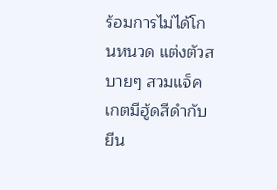ร้อมการไม่ได้โกนหนวด แต่งตัวสบายๆ สวมแจ็คเกตมีฮู้ดสีดำกับยีน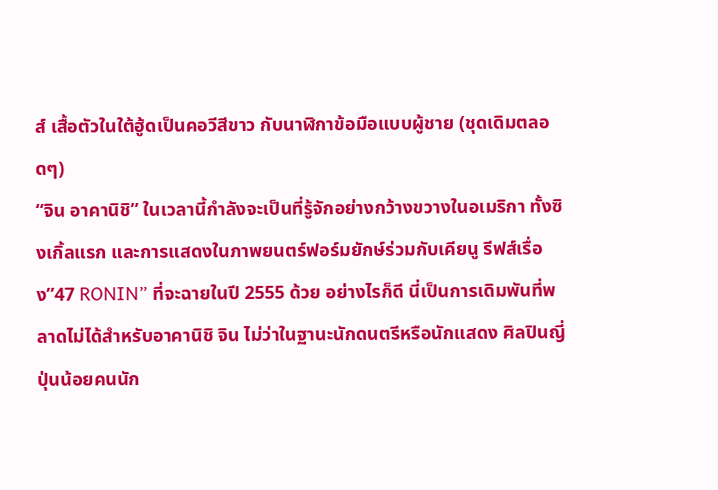ส์ เสื้อตัวในใต้ฮู้ดเป็นคอวีสีขาว กับนาฬิกาข้อมือแบบผู้ชาย (ชุดเดิมตลอดๆ)
“จิน อาคานิชิ” ในเวลานี้กำลังจะเป็นที่รู้จักอย่างกว้างขวางในอเมริกา ทั้งซิงเกิ้ลแรก และการแสดงในภาพยนตร์ฟอร์มยักษ์ร่วมกับเคียนู รีฟส์เรื่อง”47 RONIN” ที่จะฉายในปี 2555 ด้วย อย่างไรก็ดี นี่เป็นการเดิมพันที่พลาดไม่ได้สำหรับอาคานิชิ จิน ไม่ว่าในฐานะนักดนตรีหรือนักแสดง ศิลปินญี่ปุ่นน้อยคนนัก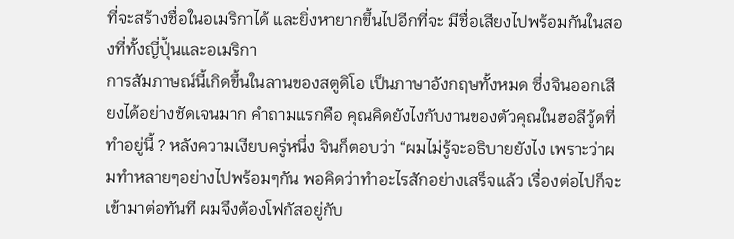ที่จะสร้างชื่อในอเมริกาได้ และยิ่งหายากขึ้นไปอีกที่จะ มีชื่อเสียงไปพร้อมกันในสองที่ทั้งญี่ปุ่้นและอเมริกา
การสัมภาษณ์นี้เกิดขึ้นในลานของสตูดิโอ เป็นภาษาอังกฤษทั้งหมด ซึ่งจินออกเสียงได้อย่างชัดเจนมาก คำถามแรกคือ คุณคิดยังไงกับงานของตัวคุณในฮอลีวู้ดที่ทำอยู่นี้ ? หลังความเงียบครู่หนึ่ง จินก็ตอบว่า “ผมไม่รู้จะอธิบายยังไง เพราะว่าผมทำหลายๆอย่างไปพร้อมๆกัน พอคิดว่าทำอะไรสักอย่างเสร็จแล้ว เรื่องต่อไปก็จะเข้ามาต่อทันที ผมจึงต้องโฟกัสอยู่กับ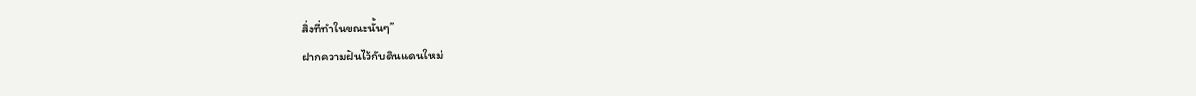สิ่งที่ทำในขณะนั้นๆ”
ฝากความฝันไว้กับดินแดนใหม่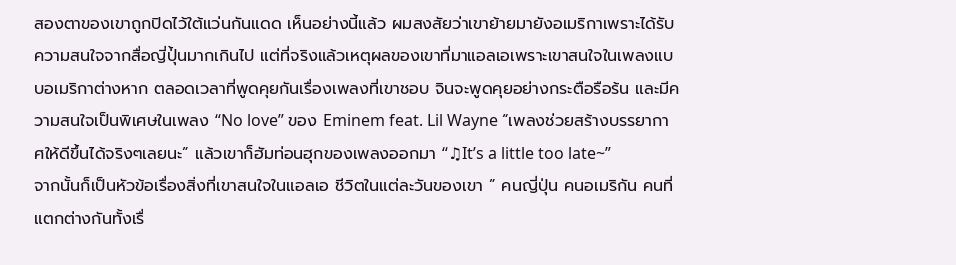สองตาของเขาถูกปิดไว้ใต้แว่นกันแดด เห็นอย่างนี้แล้ว ผมสงสัยว่าเขาย้ายมายังอเมริกาเพราะได้รับความสนใจจากสื่อญี่ปุ่้นมากเกินไป แต่ที่จริงแล้วเหตุผลของเขาที่มาแอลเอเพราะเขาสนใจในเพลงแบบอเมริกาต่างหาก ตลอดเวลาที่พูดคุยกันเรื่องเพลงที่เขาชอบ จินจะพูดคุยอย่างกระตือรือร้น และมีความสนใจเป็นพิเศษในเพลง “No love” ของ Eminem feat. Lil Wayne “เพลงช่วยสร้างบรรยากาศให้ดีขึ้นได้จริงๆเลยนะ” แล้วเขาก็ฮัมท่อนฮุกของเพลงออกมา “♫It’s a little too late~”
จากนั้นก็เป็นหัวข้อเรื่องสิ่งที่เขาสนใจในแอลเอ ชีวิตในแต่ละวันของเขา ” คนญี่ปุ่น คนอเมริกัน คนที่แตกต่างกันทั้งเรื่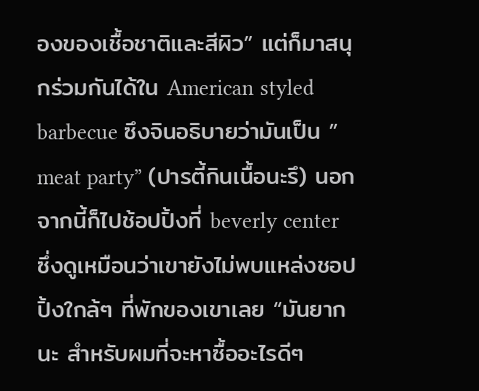องของเชื้อชาติและสีผิว” แต่ก็มาสนุกร่วมกันได้ใน American styled barbecue ซึงจินอธิบายว่ามันเป็น ” meat party” (ปารตี้กินเนื้อนะรึ) นอกจากนี้ก็ไปช้อปปิ้งที่ beverly center ซึ่งดูเหมือนว่าเขายังไม่พบแหล่งชอปปิ้งใกล้ๆ ที่พักของเขาเลย “มันยากนะ สำหรับผมที่จะหาซื้ออะไรดีๆ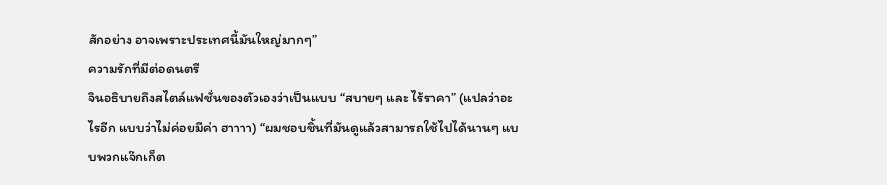สักอย่าง อาจเพราะประเทศนี้มันใหญ่มากๆ”
ความรักที่มีต่อดนตรี
จินอธิบายถึงสไตล์แฟชั่นของตัวเองว่าเป็นแบบ “สบายๆ และ ไร้ราคา” (แปลว่าอะไรอีก แบบว่าไม่ค่อยมีค่า ฮาาาา) “ผมชอบชิ้นที่มันดูแล้วสามารถใช้ไปได้นานๆ แบบพวกแจ๊กเก็ต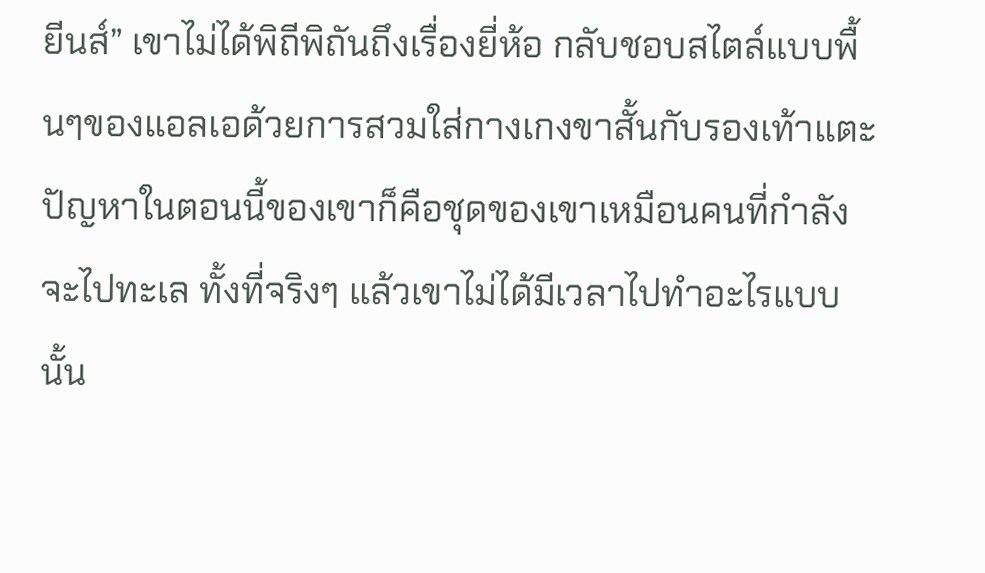ยีนส์” เขาไม่ได้พิถีพิถันถึงเรื่องยี่ห้อ กลับชอบสไตล์แบบพื้นๆของแอลเอด้วยการสวมใส่กางเกงขาสั้นกับรองเท้าแตะ ปัญหาในตอนนี้ของเขาก็คือชุดของเขาเหมือนคนที่กำลังจะไปทะเล ทั้งที่จริงๆ แล้วเขาไม่ได้มีเวลาไปทำอะไรแบบนั้น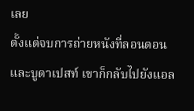เลย
ตั้งแต่จบการถ่ายหนังที่ลอนดอนและบูดาเปสท์ เขาก็กลับไปยังแอล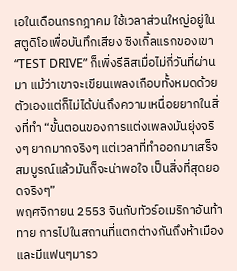เอในเดือนกรกฎาคม ใช้เวลาส่วนใหญ่อยู่ในสตูดิโอเพื่อบันทึกเสียง ซิงเกิ้ลแรกของเขา “TEST DRIVE” ก็เพิ่งรีลิสเมื่อไม่กี่วันที่ผ่านมา แม้ว่าเขาจะเขียนเพลงเกือบทั้งหมดด้วยตัวเองแต่ก็ไม่ได้บ่นถึงความเหนื่อยยากในสิ่งที่ทำ “ขั้นตอนของการแต่งเพลงมันยุ่งจริงๆ ยากมากจริงๆ แต่เวลาที่ทำออกมาเสร็จสมบูรณ์แล้วมันก็จะน่าพอใจ เป็นสิ่งที่สุดยอดจริงๆ”
พฤศจิกายน 2553 จินกับทัวร์อเมริกาอันท้าทาย การไปในสถานที่แตกต่างกันถึงห้าเมืองและมีแฟนๆมารว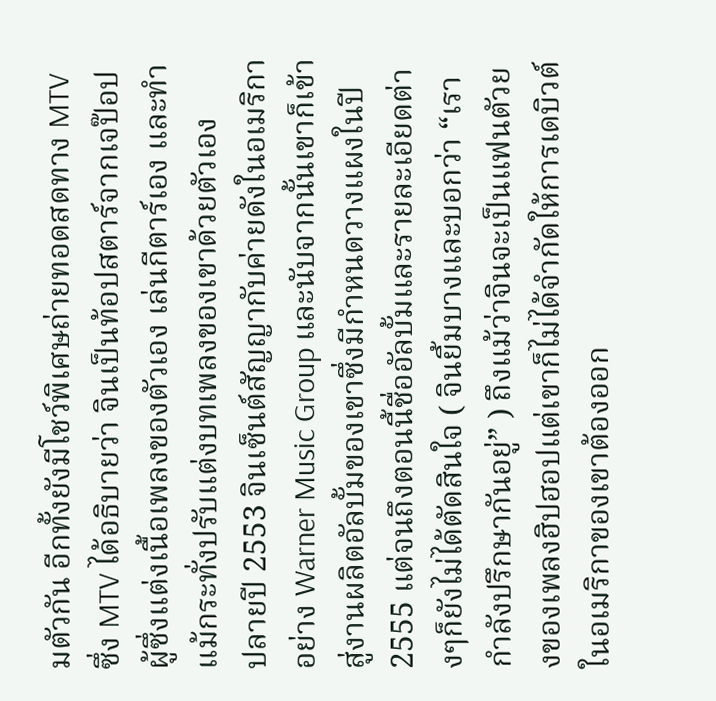มตัวกัน อีกทั้งยังมีโชว์พิเศษถ่ายทอดสดทาง MTV ซึ่ง MTV ได้อธิบายว่า จินเป็นท้อปสตาร์จากเจป๊อป ผู้ซึ่งแต่งเนื้อเพลงของตัวเอง เล่นกีตาร์เอง และทำแม้กระทั่งปรับแต่งบทเพลงของเขาด้วยตัวเอง
ปลายปี 2553 จินเซ็นต์สัญญากับค่ายดังในอเมริกาอย่าง Warner Music Group และนับจากนั้นเขาก็เข้าสู่งานผลิตอัลบั้มของเขาซึ่งมีกำหนดวางแผงในปี 2555 แต่จนถึงตอนนี้ชื่ออัลบั้มและรายละเอียดต่างๆก็ยังไม่ได้ตัดสินใจ ( จินยิ้มบางและบอกว่า “เรากำลังปรึกษากันอยู่” ) ถึงแม้ว่าจินจะเป็นแฟนตัวยงของเพลงฮิปฮอปแต่เขาก็ไม่ได้จำกัดให้การเดบิวต์ในอเมริกาของเขาต้องออก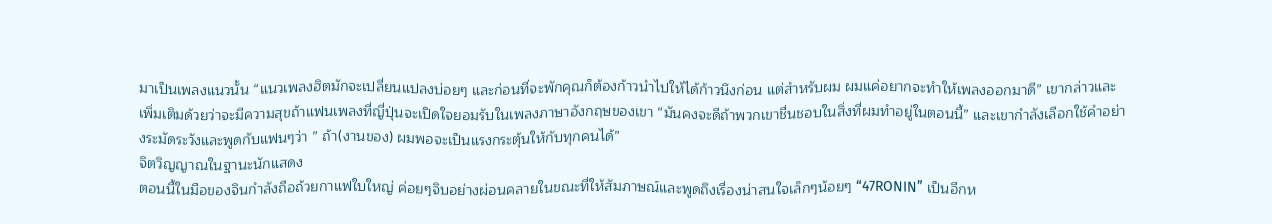มาเป็นเพลงแนวนั้น “แนวเพลงฮิตมักจะเปลี่ยนแปลงบ่อยๆ และก่อนที่จะพักคุณก็ต้องก้าวนำไปให้ได้ก้าวนึงก่อน แต่สำหรับผม ผมแค่อยากจะทำให้เพลงออกมาดี” เขากล่าวและเพิ่มเติมด้วยว่าจะมีความสุขถ้าแฟนเพลงที่ญี่ปุ่นจะเปิดใจยอมรับในเพลงภาษาอังกฤษของเขา “มันคงจะดีถ้าพวกเขาชื่นชอบในสิ่งที่ผมทำอยู่ในตอนนี้” และเขากำลังเลือกใช้คำอย่างระมัดระวังและพูดกับแฟนๆว่า ” ถ้า(งานของ) ผมพอจะเป็นแรงกระตุ้นให้กับทุกคนได้”
จิตวิญญาณในฐานะนักแสดง
ตอนนี้ในมือของจินกำลังถือถ้วยกาแฟใบใหญ่ ค่อยๆจิบอย่างผ่อนคลายในขณะที่ให้สัมภาษณ์และพูดถึงเรื่องน่าสนใจเล็กๆน้อยๆ “47RONIN” เป็นอีกห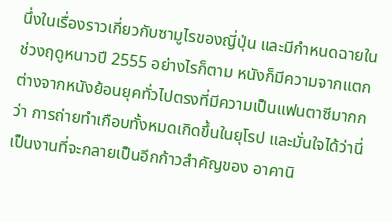นึ่งในเรื่องราวเกี่ยวกับซามูไรของญี่ปุ่น และมีกำหนดฉายในช่วงฤดูหนาวปี 2555 อย่างไรก็ตาม หนังก็มีความจากแตกต่างจากหนังย้อนยุคทั่วไปตรงที่มีความเป็นแฟนตาซีมากกว่า การถ่ายทำเกือบทั้งหมดเกิดขึ้นในยุโรป และมั่นใจได้ว่านี่เป็นงานที่จะกลายเป็นอีกก้าวสำคัญของ อาคานิ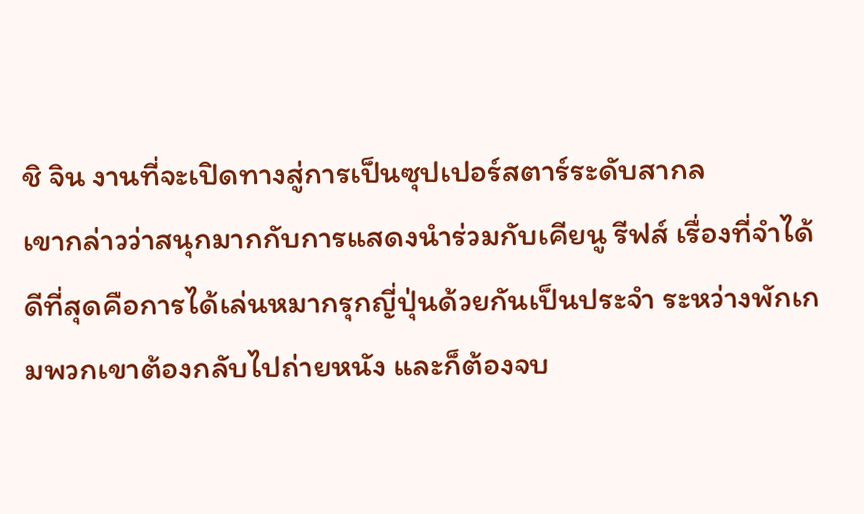ชิ จิน งานที่จะเปิดทางสู่การเป็นซุปเปอร์สตาร์ระดับสากล
เขากล่าวว่าสนุกมากกับการแสดงนำร่วมกับเคียนู รีฟส์ เรื่องที่จำได้ดีที่สุดคือการได้เล่นหมากรุกญี่ปุ่นด้วยกันเป็นประจำ ระหว่างพักเกมพวกเขาต้องกลับไปถ่ายหนัง และก็ต้องจบ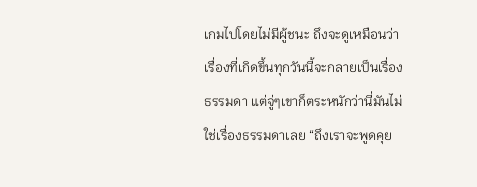เกมไปโดยไม่มีผู้ชนะ ถึงจะดูเหมือนว่าเรื่องที่เกิดขึ้นทุกวันนี้จะกลายเป็นเรื่องธรรมดา แต่จู่ๆเขาก็ตระหนักว่านี่มันไม่ใช่เรื่องธรรมดาเลย “ถึงเราจะพูดคุย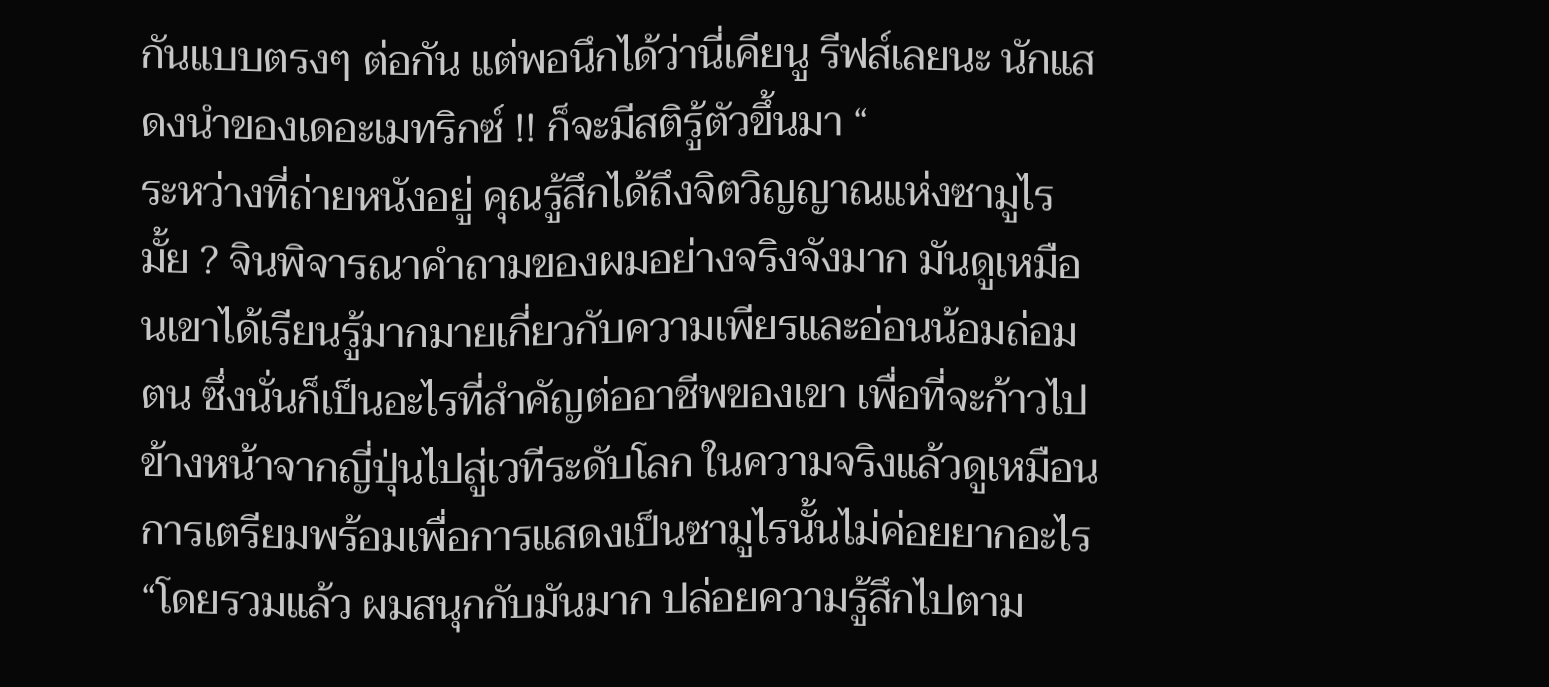กันแบบตรงๆ ต่อกัน แต่พอนึกได้ว่านี่เคียนู รีฟส์เลยนะ นักแสดงนำของเดอะเมทริกซ์ !! ก็จะมีสติรู้ตัวขึ้นมา “
ระหว่างที่ถ่ายหนังอยู่ คุณรู้สึกได้ถึงจิตวิญญาณแห่งซามูไรมั้ย ? จินพิจารณาคำถามของผมอย่างจริงจังมาก มันดูเหมือนเขาได้เรียนรู้มากมายเกี่ยวกับความเพียรและอ่อนน้อมถ่อมตน ซึ่งนั่นก็เป็นอะไรที่สำคัญต่ออาชีพของเขา เพื่อที่จะก้าวไปข้างหน้าจากญี่ปุ่นไปสู่เวทีระดับโลก ในความจริงแล้วดูเหมือนการเตรียมพร้อมเพื่อการแสดงเป็นซามูไรนั้นไม่ค่อยยากอะไร “โดยรวมแล้ว ผมสนุกกับมันมาก ปล่อยความรู้สึกไปตาม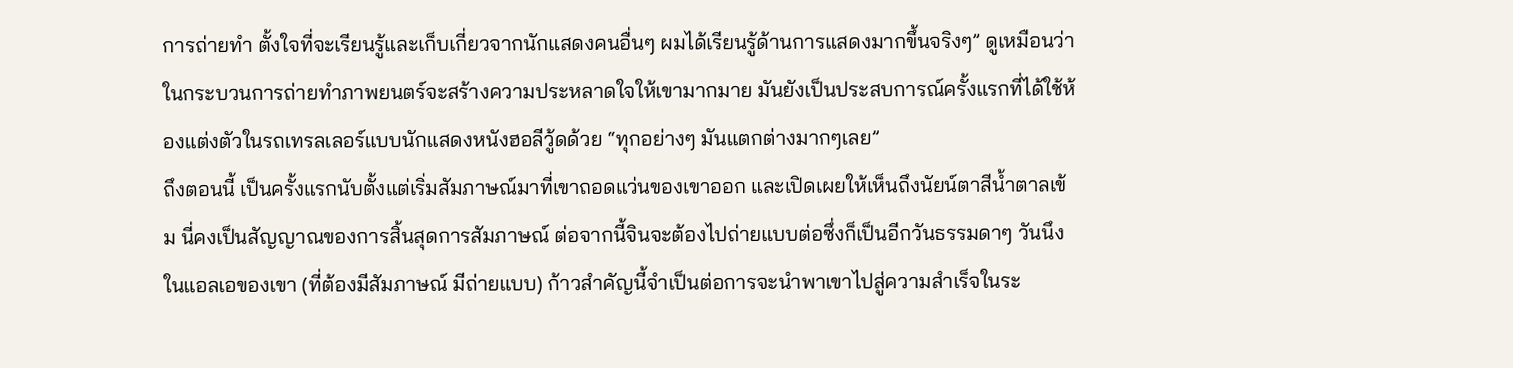การถ่ายทำ ตั้งใจที่จะเรียนรู้และเก็บเกี่ยวจากนักแสดงคนอื่นๆ ผมได้เรียนรู้ด้านการแสดงมากขึ้นจริงๆ” ดูเหมือนว่าในกระบวนการถ่ายทำภาพยนตร์จะสร้างความประหลาดใจให้เขามากมาย มันยังเป็นประสบการณ์ครั้งแรกที่ได้ใช้ห้องแต่งตัวในรถเทรลเลอร์แบบนักแสดงหนังฮอลีวู้ดด้วย “ทุกอย่างๆ มันแตกต่างมากๆเลย”
ถึงตอนนี้ เป็นครั้งแรกนับตั้งแต่เริ่มสัมภาษณ์มาที่เขาถอดแว่นของเขาออก และเปิดเผยให้เห็นถึงนัยน์ตาสีน้ำตาลเข้ม นี่คงเป็นสัญญาณของการสิ้นสุดการสัมภาษณ์ ต่อจากนี้จินจะต้องไปถ่ายแบบต่อซึ่งก็เป็นอีกวันธรรมดาๆ วันนึงในแอลเอของเขา (ที่ต้องมีสัมภาษณ์ มีถ่ายแบบ) ก้าวสำคัญนี้จำเป็นต่อการจะนำพาเขาไปสู่ความสำเร็จในระ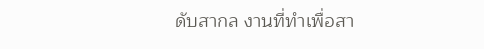ดับสากล งานที่ทำเพื่อสา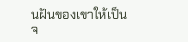นฝันของเขาให้เป็นจ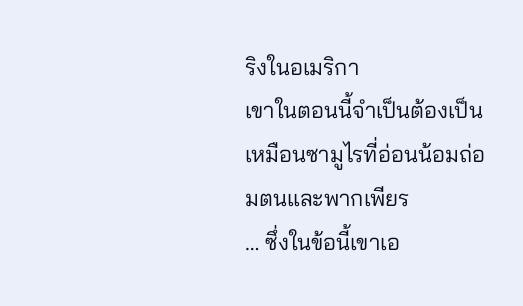ริงในอเมริกา
เขาในตอนนี้จำเป็นต้องเป็นเหมือนซามูไรที่อ่อนน้อมถ่อมตนและพากเพียร
… ซึ่งในข้อนี้เขาเอ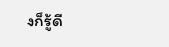งก็รู้ดี